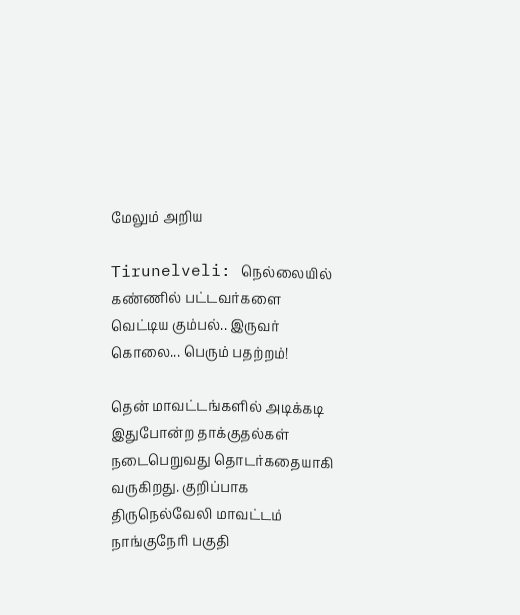மேலும் அறிய

Tirunelveli: நெல்லையில் கண்ணில் பட்டவர்களை வெட்டிய கும்பல்.. இருவர் கொலை... பெரும் பதற்றம்!

தென் மாவட்டங்களில் அடிக்கடி இதுபோன்ற தாக்குதல்கள் நடைபெறுவது தொடர்கதையாகி வருகிறது. குறிப்பாக திருநெல்வேலி மாவட்டம் நாங்குநேரி பகுதி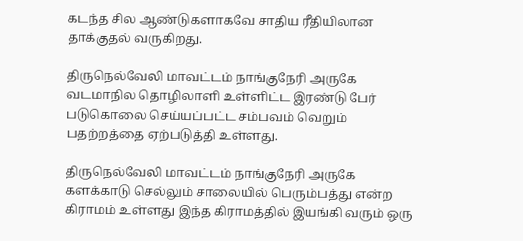கடந்த சில ஆண்டுகளாகவே சாதிய ரீதியிலான தாக்குதல் வருகிறது.

திருநெல்வேலி மாவட்டம் நாங்குநேரி அருகே வடமாநில தொழிலாளி உள்ளிட்ட இரண்டு பேர் படுகொலை செய்யப்பட்ட சம்பவம் வெறும் பதற்றத்தை ஏற்படுத்தி உள்ளது.

திருநெல்வேலி மாவட்டம் நாங்குநேரி அருகே களக்காடு செல்லும் சாலையில் பெரும்பத்து என்ற கிராமம் உள்ளது இந்த கிராமத்தில் இயங்கி வரும் ஒரு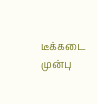டீக்கடை முன்பு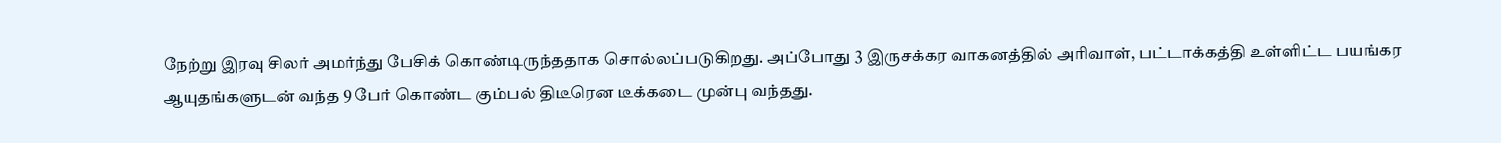நேற்று இரவு சிலர் அமர்ந்து பேசிக் கொண்டிருந்ததாக சொல்லப்படுகிறது. அப்போது 3 இருசக்கர வாகனத்தில் அரிவாள், பட்டாக்கத்தி உள்ளிட்ட பயங்கர ஆயுதங்களுடன் வந்த 9 பேர் கொண்ட கும்பல் திடீரென டீக்கடை முன்பு வந்தது.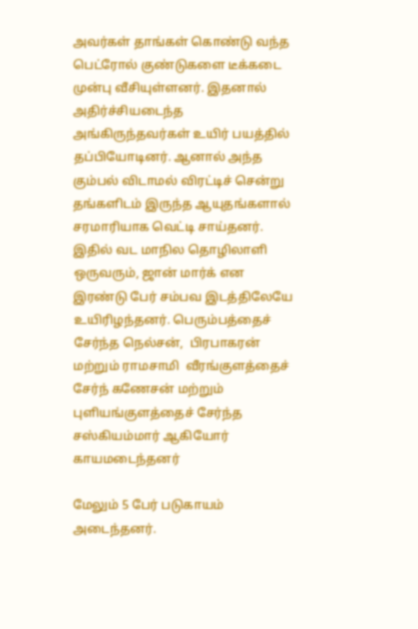அவர்கள் தாங்கள் கொண்டு வந்த பெட்ரோல் குண்டுகளை டீக்கடை முன்பு வீசியுள்ளனர். இதனால் அதிர்ச்சியடைந்த அங்கிருந்தவர்கள் உயிர் பயத்தில் தப்பியோடினர். ஆனால் அந்த கும்பல் விடாமல் விரட்டிச் சென்று தங்களிடம் இருந்த ஆயுதங்களால் சரமாரியாக வெட்டி சாய்தனர்.  இதில் வட மாநில தொழிலாளி ஒருவரும், ஜான் மார்க் என இரண்டு பேர் சம்பவ இடத்திலேயே உயிரிழந்தனர். பெரும்பத்தைச் சேர்ந்த நெல்சன்,  பிரபாகரன் மற்றும் ராமசாமி  வீரங்குளத்தைச் சேர்ந் கணேசன் மற்றும் புளியங்குளத்தைச் சேர்ந்த சஸ்கியம்மார் ஆகியோர் காயமடைந்தனர்

மேலும் 5 பேர் படுகாயம் அடைந்தனர்.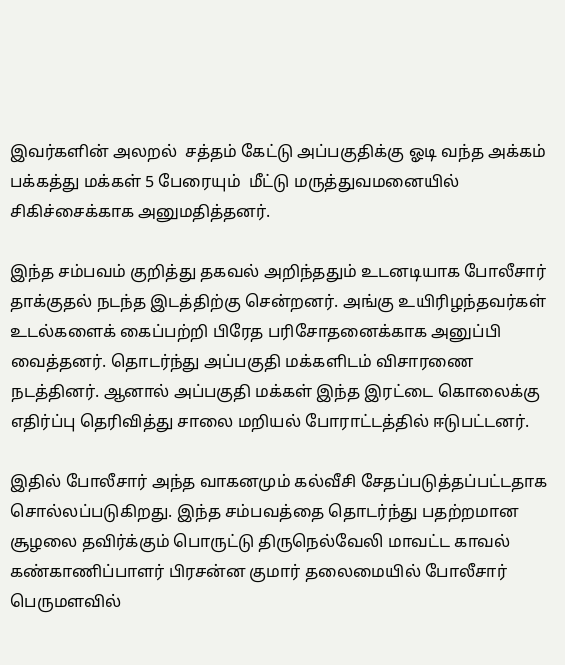இவர்களின் அலறல்  சத்தம் கேட்டு அப்பகுதிக்கு ஓடி வந்த அக்கம் பக்கத்து மக்கள் 5 பேரையும்  மீட்டு மருத்துவமனையில் சிகிச்சைக்காக அனுமதித்தனர்.

இந்த சம்பவம் குறித்து தகவல் அறிந்ததும் உடனடியாக போலீசார் தாக்குதல் நடந்த இடத்திற்கு சென்றனர். அங்கு உயிரிழந்தவர்கள் உடல்களைக் கைப்பற்றி பிரேத பரிசோதனைக்காக அனுப்பி வைத்தனர். தொடர்ந்து அப்பகுதி மக்களிடம் விசாரணை நடத்தினர். ஆனால் அப்பகுதி மக்கள் இந்த இரட்டை கொலைக்கு எதிர்ப்பு தெரிவித்து சாலை மறியல் போராட்டத்தில் ஈடுபட்டனர்.

இதில் போலீசார் அந்த வாகனமும் கல்வீசி சேதப்படுத்தப்பட்டதாக சொல்லப்படுகிறது. இந்த சம்பவத்தை தொடர்ந்து பதற்றமான சூழலை தவிர்க்கும் பொருட்டு திருநெல்வேலி மாவட்ட காவல் கண்காணிப்பாளர் பிரசன்ன குமார் தலைமையில் போலீசார் பெருமளவில்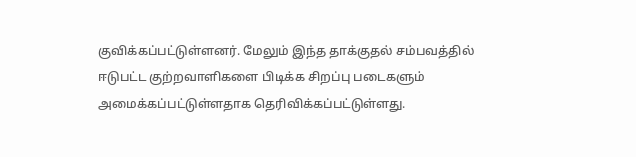குவிக்கப்பட்டுள்ளனர். மேலும் இந்த தாக்குதல் சம்பவத்தில் ஈடுபட்ட குற்றவாளிகளை பிடிக்க சிறப்பு படைகளும் அமைக்கப்பட்டுள்ளதாக தெரிவிக்கப்பட்டுள்ளது.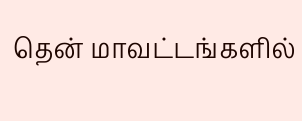தென் மாவட்டங்களில்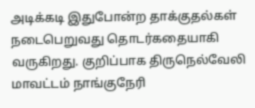அடிக்கடி இதுபோன்ற தாக்குதல்கள் நடைபெறுவது தொடர்கதையாகி வருகிறது. குறிப்பாக திருநெல்வேலி மாவட்டம் நாங்குநேரி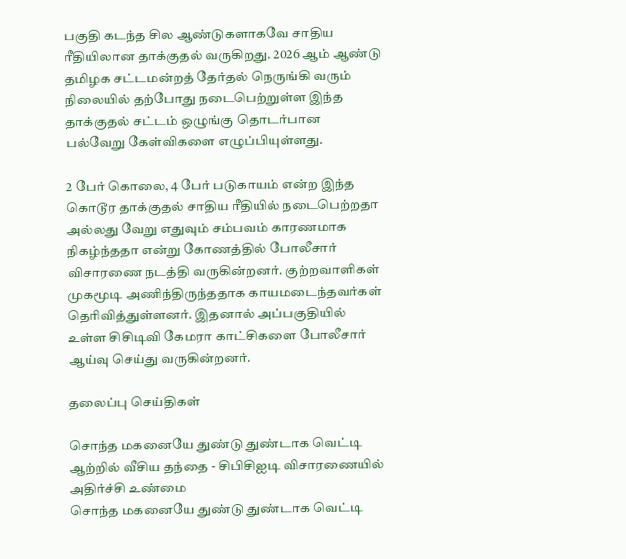பகுதி கடந்த சில ஆண்டுகளாகவே சாதிய ரீதியிலான தாக்குதல் வருகிறது. 2026 ஆம் ஆண்டு தமிழக சட்டமன்றத் தேர்தல் நெருங்கி வரும் நிலையில் தற்போது நடைபெற்றுள்ள இந்த தாக்குதல் சட்டம் ஒழுங்கு தொடர்பான பல்வேறு கேள்விகளை எழுப்பியுள்ளது.

2 பேர் கொலை, 4 பேர் படுகாயம் என்ற இந்த கொடூர தாக்குதல் சாதிய ரீதியில் நடைபெற்றதா அல்லது வேறு எதுவும் சம்பவம் காரணமாக நிகழ்ந்ததா என்று கோணத்தில் போலீசார் விசாரணை நடத்தி வருகின்றனர். குற்றவாளிகள் முகமூடி அணிந்திருந்ததாக காயமடைந்தவர்கள் தெரிவித்துள்ளனர். இதனால் அப்பகுதியில் உள்ள சிசிடிவி கேமரா காட்சிகளை போலீசார் ஆய்வு செய்து வருகின்றனர்.

தலைப்பு செய்திகள்

சொந்த மகனையே துண்டு துண்டாக வெட்டி ஆற்றில் வீசிய தந்தை - சிபிசிஐடி விசாரணையில் அதிர்ச்சி உண்மை
சொந்த மகனையே துண்டு துண்டாக வெட்டி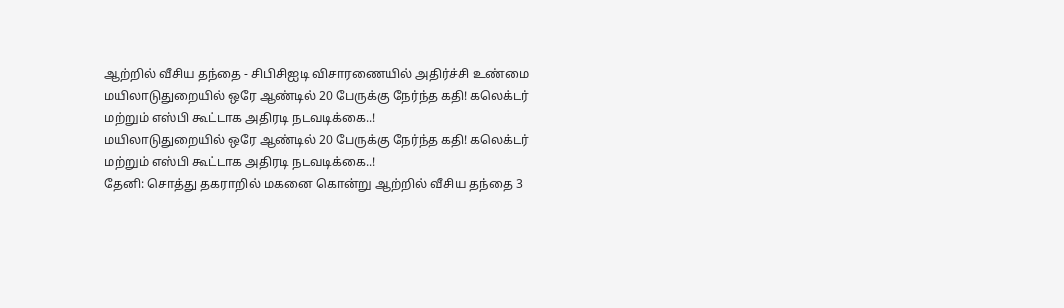ஆற்றில் வீசிய தந்தை - சிபிசிஐடி விசாரணையில் அதிர்ச்சி உண்மை
மயிலாடுதுறையில் ஒரே ஆண்டில் 20 பேருக்கு நேர்ந்த கதி! கலெக்டர் மற்றும் எஸ்பி கூட்டாக அதிரடி நடவடிக்கை..!
மயிலாடுதுறையில் ஒரே ஆண்டில் 20 பேருக்கு நேர்ந்த கதி! கலெக்டர் மற்றும் எஸ்பி கூட்டாக அதிரடி நடவடிக்கை..!
தேனி: சொத்து தகராறில் மகனை கொன்று ஆற்றில் வீசிய தந்தை 3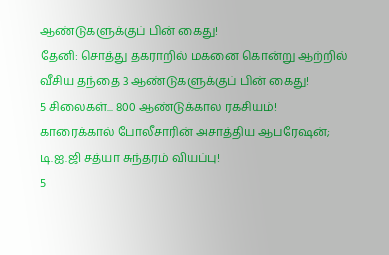ஆண்டுகளுக்குப் பின் கைது!
தேனி: சொத்து தகராறில் மகனை கொன்று ஆற்றில் வீசிய தந்தை 3 ஆண்டுகளுக்குப் பின் கைது!
5 சிலைகள்... 800 ஆண்டுக்கால ரகசியம்! காரைக்கால் போலீசாரின் அசாத்திய ஆபரேஷன்; டி.ஐ.ஜி சத்யா சுந்தரம் வியப்பு!
5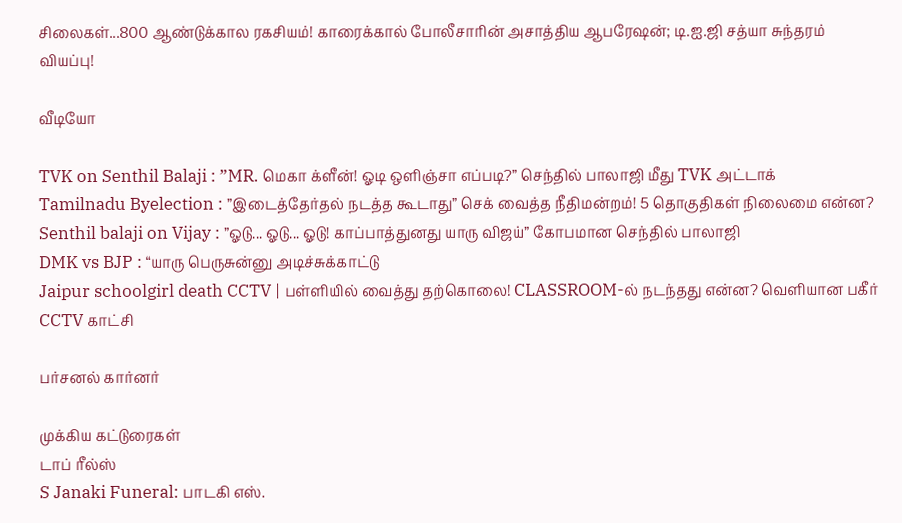சிலைகள்...800 ஆண்டுக்கால ரகசியம்! காரைக்கால் போலீசாரின் அசாத்திய ஆபரேஷன்; டி.ஐ.ஜி சத்யா சுந்தரம் வியப்பு!

வீடியோ

TVK on Senthil Balaji : ”MR. மெகா க்ளீன்! ஓடி ஒளிஞ்சா எப்படி?” செந்தில் பாலாஜி மீது TVK அட்டாக்
Tamilnadu Byelection : ”இடைத்தேர்தல் நடத்த கூடாது” செக் வைத்த நீதிமன்றம்! 5 தொகுதிகள் நிலைமை என்ன?
Senthil balaji on Vijay : ”ஓடு... ஓடு... ஓடு! காப்பாத்துனது யாரு விஜய்” கோபமான செந்தில் பாலாஜி
DMK vs BJP : “யாரு பெருசுன்னு அடிச்சுக்காட்டு
Jaipur schoolgirl death CCTV | பள்ளியில் வைத்து தற்கொலை! CLASSROOM-ல் நடந்தது என்ன? வெளியான பகீர் CCTV காட்சி

பர்சனல் கார்னர்

முக்கிய கட்டுரைகள்
டாப் ரீல்ஸ்
S Janaki Funeral: பாடகி எஸ்.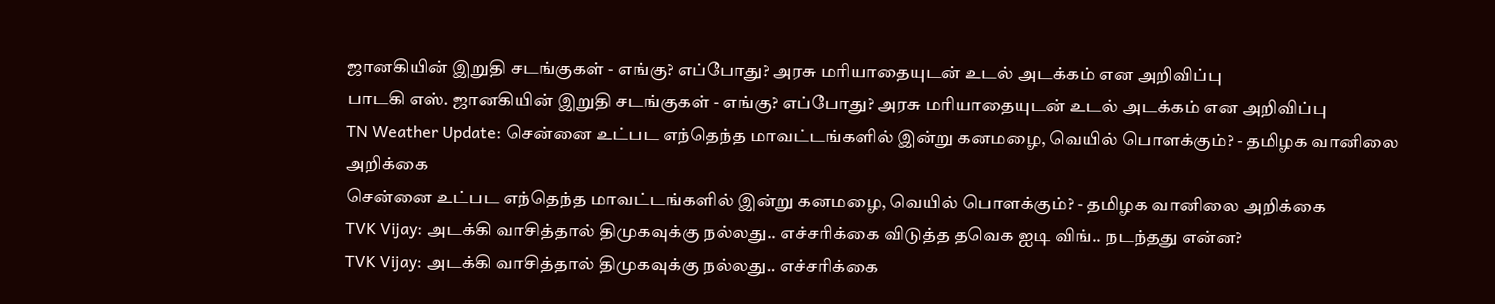ஜானகியின் இறுதி சடங்குகள் - எங்கு? எப்போது? அரசு மரியாதையுடன் உடல் அடக்கம் என அறிவிப்பு
பாடகி எஸ். ஜானகியின் இறுதி சடங்குகள் - எங்கு? எப்போது? அரசு மரியாதையுடன் உடல் அடக்கம் என அறிவிப்பு
TN Weather Update: சென்னை உட்பட எந்தெந்த மாவட்டங்களில் இன்று கனமழை, வெயில் பொளக்கும்? - தமிழக வானிலை அறிக்கை
சென்னை உட்பட எந்தெந்த மாவட்டங்களில் இன்று கனமழை, வெயில் பொளக்கும்? - தமிழக வானிலை அறிக்கை
TVK Vijay: அடக்கி வாசித்தால் திமுகவுக்கு நல்லது.. எச்சரிக்கை விடுத்த தவெக ஐடி விங்.. நடந்தது என்ன?
TVK Vijay: அடக்கி வாசித்தால் திமுகவுக்கு நல்லது.. எச்சரிக்கை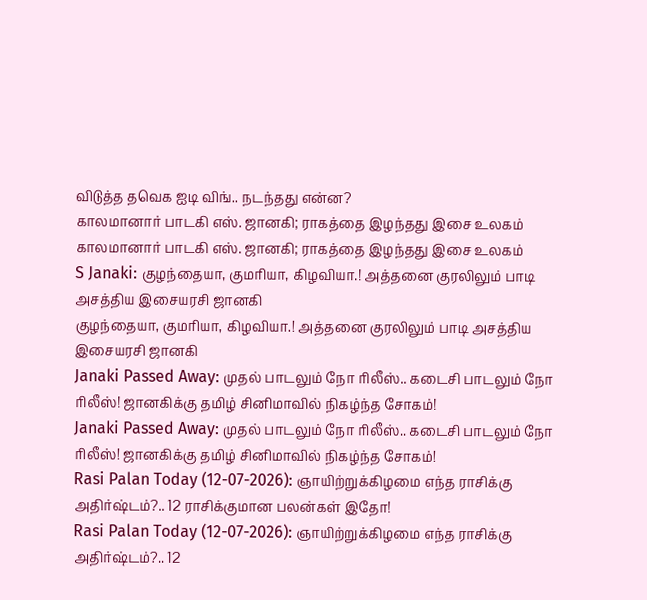விடுத்த தவெக ஐடி விங்.. நடந்தது என்ன?
காலமானார் பாடகி எஸ். ஜானகி; ராகத்தை இழந்தது இசை உலகம்
காலமானார் பாடகி எஸ். ஜானகி; ராகத்தை இழந்தது இசை உலகம்
S Janaki: குழந்தையா, குமரியா, கிழவியா.! அத்தனை குரலிலும் பாடி அசத்திய இசையரசி ஜானகி
குழந்தையா, குமரியா, கிழவியா.! அத்தனை குரலிலும் பாடி அசத்திய இசையரசி ஜானகி
Janaki Passed Away: முதல் பாடலும் நோ ரிலீஸ்.. கடைசி பாடலும் நோ ரிலீஸ்! ஜானகிக்கு தமிழ் சினிமாவில் நிகழ்ந்த சோகம்!
Janaki Passed Away: முதல் பாடலும் நோ ரிலீஸ்.. கடைசி பாடலும் நோ ரிலீஸ்! ஜானகிக்கு தமிழ் சினிமாவில் நிகழ்ந்த சோகம்!
Rasi Palan Today (12-07-2026): ஞாயிற்றுக்கிழமை எந்த ராசிக்கு அதிர்ஷ்டம்?.. 12 ராசிக்குமான பலன்கள் இதோ!
Rasi Palan Today (12-07-2026): ஞாயிற்றுக்கிழமை எந்த ராசிக்கு அதிர்ஷ்டம்?.. 12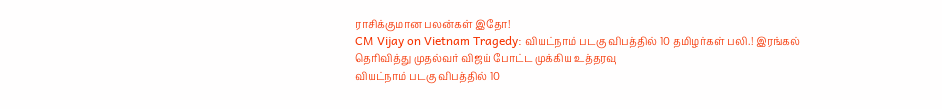ராசிக்குமான பலன்கள் இதோ!
CM Vijay on Vietnam Tragedy: வியட்நாம் படகு விபத்தில் 10 தமிழர்கள் பலி.! இரங்கல் தெரிவித்து முதல்வர் விஜய் போட்ட முக்கிய உத்தரவு
வியட்நாம் படகு விபத்தில் 10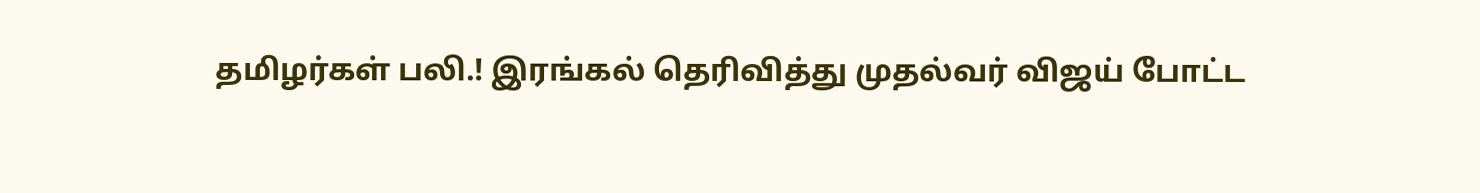தமிழர்கள் பலி.! இரங்கல் தெரிவித்து முதல்வர் விஜய் போட்ட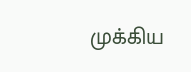முக்கிய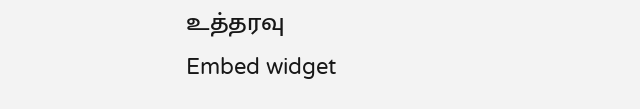உத்தரவு
Embed widget